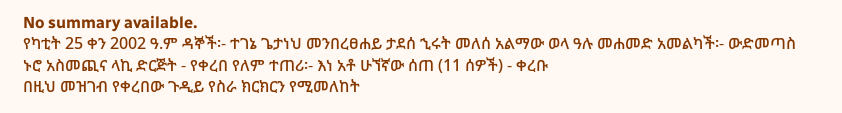No summary available.
የካቲት 25 ቀን 2002 ዓ.ም ዳኞች፡- ተገኔ ጌታነህ መንበረፀሐይ ታደሰ ኂሩት መለሰ አልማው ወላ ዓሉ መሐመድ አመልካች፡- ውድመጣስ ኑሮ አስመጪና ላኪ ድርጅት - የቀረበ የለም ተጠሪ፡- እነ አቶ ሁኘኛው ሰጠ (11 ሰዎች) - ቀረቡ
በዚህ መዝገብ የቀረበው ጉዲይ የስራ ክርክርን የሚመለከት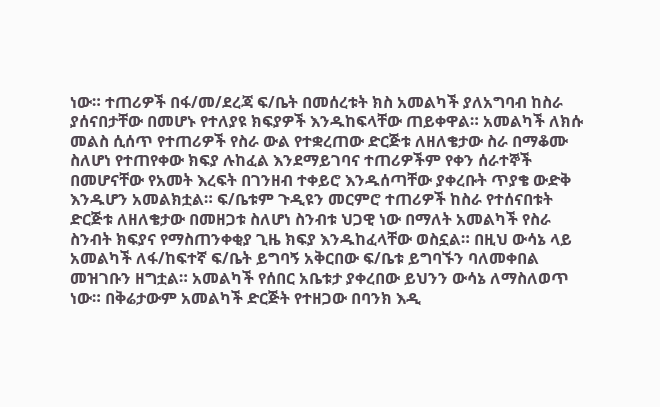ነው። ተጠሪዎች በፋ/መ/ደረጃ ፍ/ቤት በመሰረቱት ክስ አመልካች ያለአግባብ ከስራ ያሰናበታቸው በመሆኑ የተለያዩ ክፍያዎች እንዱከፍላቸው ጠይቀዋል። አመልካች ለክሱ መልስ ሲሰጥ የተጠሪዎች የስራ ውል የተቋረጠው ድርጅቱ ለዘለቄታው ስራ በማቆሙ ስለሆነ የተጠየቀው ክፍያ ሉከፈል እንደማይገባና ተጠሪዎችም የቀን ሰራተኞች በመሆናቸው የአመት እረፍት በገንዘብ ተቀይሮ እንዱሰጣቸው ያቀረቡት ጥያቄ ውድቅ እንዱሆን አመልክቷል። ፍ/ቤቱም ጉዲዩን መርምሮ ተጠሪዎች ከስራ የተሰናበቱት ድርጅቱ ለዘለቄታው በመዘጋቱ ስለሆነ ስንብቱ ህጋዊ ነው በማለት አመልካች የስራ ስንብት ክፍያና የማስጠንቀቂያ ጊዜ ክፍያ እንዱከፈላቸው ወስኗል። በዚህ ውሳኔ ላይ አመልካች ለፋ/ከፍተኛ ፍ/ቤት ይግባኝ አቅርበው ፍ/ቤቱ ይግባኙን ባለመቀበል መዝገቡን ዘግቷል። አመልካች የሰበር አቤቱታ ያቀረበው ይህንን ውሳኔ ለማስለወጥ ነው። በቅሬታውም አመልካች ድርጅት የተዘጋው በባንክ እዲ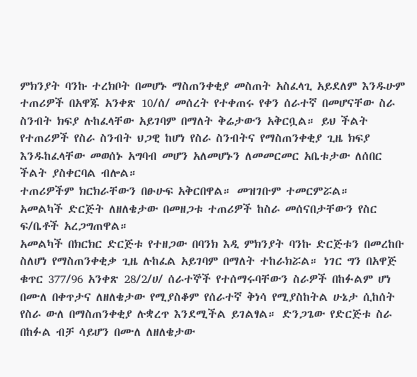ምክንያት ባንኩ ተረክቦት በመሆኑ ማስጠንቀቂያ መስጠት አስፈላጊ አይደለም እንዱሁም ተጠሪዎች በአዋጁ አንቀጽ 10/ሰ/ መሰረት የተቀጠሩ የቀን ሰራተኛ በመሆናቸው ስራ ስንብት ክፍያ ሉከፈላቸው አይገባም በማለት ቅሬታውን አቅርቧል። ይህ ችልት የተጠሪዎች የስራ ስንብት ህጋዊ ከሆነ የስራ ስንብትና የማስጠንቀቂያ ጊዜ ክፍያ እንዱከፈላቸው መወሰኑ አግባብ መሆን አለመሆኑን ለመመርመር አቤቱታው ለሰበር ችልት ያስቀርባል ብሎል።
ተጠሪዎችም ክርክራቸውን በፁሁፍ አቅርበዋል። መዝገቡም ተመርምሯል።
አመልካች ድርጅት ለዘለቄታው በመዘጋቱ ተጠሪዎች ከስራ መሰናበታቸውን የስር ፍ/ቤቶች አረጋግጠዋል።
አመልካች በክርክር ድርጅቱ የተዘጋው በባንክ እዲ ምክንያት ባንኩ ድርጅቱን በመረከቡ ስለሆነ የማስጠንቀቂቃ ጊዜ ሉከፈል አይገባም በማለት ተከራክሯል። ነገር ግን በአዋጅ ቁጥር 377/96 አንቀጽ 28/2/ሀ/ ሰራተኞች የተሰማሩባቸውን ስራዎች በከፉልም ሆነ በሙለ በቀጥታና ለዘለቄታው የሚያስቆም የሰራተኛ ቅነሳ የሚያስከትል ሁኔታ ሲከሰት የስራ ውለ በማስጠንቀቂያ ሉቋረጥ እንደሚችል ይገልፃል። ድንጋጌው የድርጅቱ ስራ በከፉል ብቻ ሳይሆን በሙለ ለዘለቄታው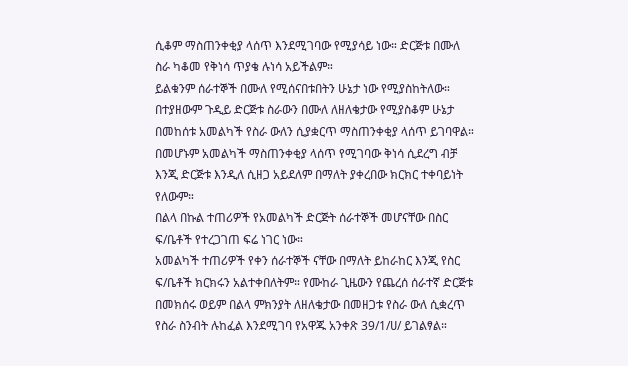ሲቆም ማስጠንቀቂያ ላሰጥ እንደሚገባው የሚያሳይ ነው። ድርጅቱ በሙለ ስራ ካቆመ የቅነሳ ጥያቄ ሉነሳ አይችልም።
ይልቁንም ሰራተኞች በሙለ የሚሰናበቱበትን ሁኔታ ነው የሚያስከትለው። በተያዘውም ጉዲይ ድርጅቱ ስራውን በሙለ ለዘለቄታው የሚያስቆም ሁኔታ በመከሰቱ አመልካች የስራ ውለን ሲያቋርጥ ማስጠንቀቂያ ላሰጥ ይገባዋል። በመሆኑም አመልካች ማስጠንቀቂያ ላሰጥ የሚገባው ቅነሳ ሲደረግ ብቻ እንጂ ድርጅቱ እንዲለ ሲዘጋ አይደለም በማለት ያቀረበው ክርክር ተቀባይነት የለውም።
በልላ በኩል ተጠሪዎች የአመልካች ድርጅት ሰራተኞች መሆናቸው በስር ፍ/ቤቶች የተረጋገጠ ፍሬ ነገር ነው።
አመልካች ተጠሪዎች የቀን ሰራተኞች ናቸው በማለት ይከራከር እንጂ የስር ፍ/ቤቶች ክርክሩን አልተቀበለትም። የሙከራ ጊዜውን የጨረሰ ሰራተኛ ድርጅቱ በመክሰሩ ወይም በልላ ምክንያት ለዘለቄታው በመዘጋቱ የስራ ውለ ሲቋረጥ የስራ ስንብት ሉከፈል እንደሚገባ የአዋጁ አንቀጽ 39/1/ሀ/ ይገልፃል።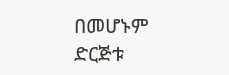በመሆኑም ድርጅቱ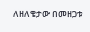ለዘለቄታው በመዘጋቱ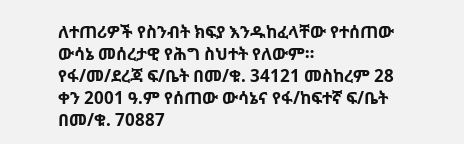ለተጠሪዎች የስንብት ክፍያ እንዱከፈላቸው የተሰጠው ውሳኔ መሰረታዊ የሕግ ስህተት የለውም።
የፋ/መ/ደረጃ ፍ/ቤት በመ/ቁ. 34121 መስከረም 28 ቀን 2001 ዓ.ም የሰጠው ውሳኔና የፋ/ከፍተኛ ፍ/ቤት በመ/ቁ. 70887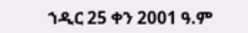ኀዲር 25 ቀን 2001 ዓ.ም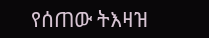የሰጠው ትእዛዝ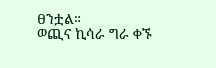ፀንቷል።
ወጪና ኪሳራ ግራ ቀኙ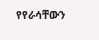የየራሳቸውን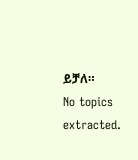ይቻለ።
No topics extracted.